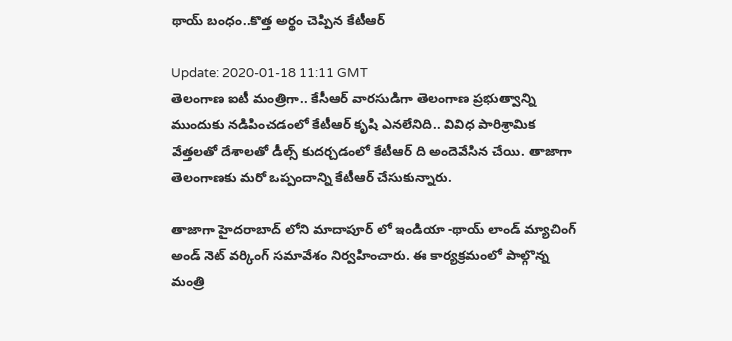థాయ్ బంధం..కొత్త అర్థం చెప్పిన కేటీఆర్

Update: 2020-01-18 11:11 GMT
తెలంగాణ ఐటీ మంత్రిగా.. కేసీఆర్ వారసుడిగా తెలంగాణ ప్రభుత్వాన్ని ముందుకు నడిపించడంలో కేటీఆర్ కృషి ఎనలేనిది.. వివిధ పారిశ్రామిక వేత్తలతో దేశాలతో డీల్స్ కుదర్చడంలో కేటీఆర్ ది అందెవేసిన చేయి. తాజాగా తెలంగాణకు మరో ఒప్పందాన్ని కేటీఆర్ చేసుకున్నారు.

తాజాగా హైదరాబాద్ లోని మాదాపూర్ లో ఇండియా -థాయ్ లాండ్ మ్యాచింగ్ అండ్ నెట్ వర్కింగ్ సమావేశం నిర్వహించారు. ఈ కార్యక్రమంలో పాల్గొన్న మంత్రి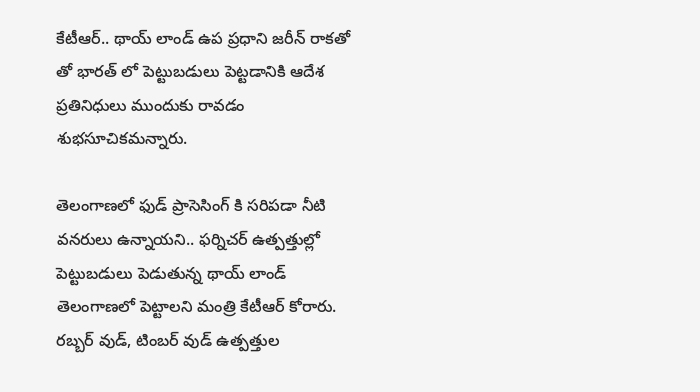కేటీఆర్.. థాయ్ లాండ్ ఉప ప్రధాని జరీన్ రాకతో తో భారత్ లో పెట్టుబడులు పెట్టడానికి ఆదేశ ప్రతినిధులు ముందుకు రావడం శుభసూచికమన్నారు.

తెలంగాణలో ఫుడ్ ప్రాసెసింగ్ కి సరిపడా నీటి వనరులు ఉన్నాయని.. ఫర్నిచర్ ఉత్పత్తుల్లో పెట్టుబడులు పెడుతున్న థాయ్ లాండ్ తెలంగాణలో పెట్టాలని మంత్రి కేటీఆర్ కోరారు. రబ్బర్ వుడ్, టింబర్ వుడ్ ఉత్పత్తుల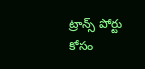ట్రాన్స్ పోర్టు కోసం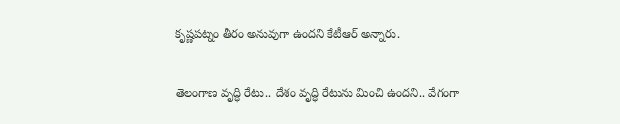కృష్ణపట్నం తీరం అనువుగా ఉందని కేటీఆర్ అన్నారు.

తెలంగాణ వృద్ధి రేటు.. దేశం వృద్ధి రేటును మించి ఉందని.. వేగంగా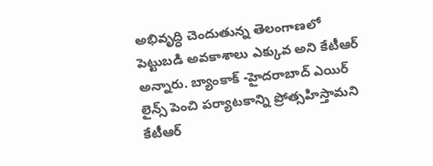అభివృద్ధి చెందుతున్న తెలంగాణలో పెట్టుబడి అవకాశాలు ఎక్కువ అని కేటీఆర్ అన్నారు. బ్యాంకాక్ -హైదరాబాద్ ఎయిర్ లైన్స్ పెంచి పర్యాటకాన్ని ప్రోత్సహిస్తామని కేటీఆర్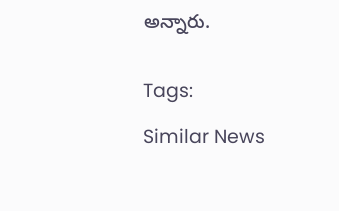అన్నారు.


Tags:

Similar News